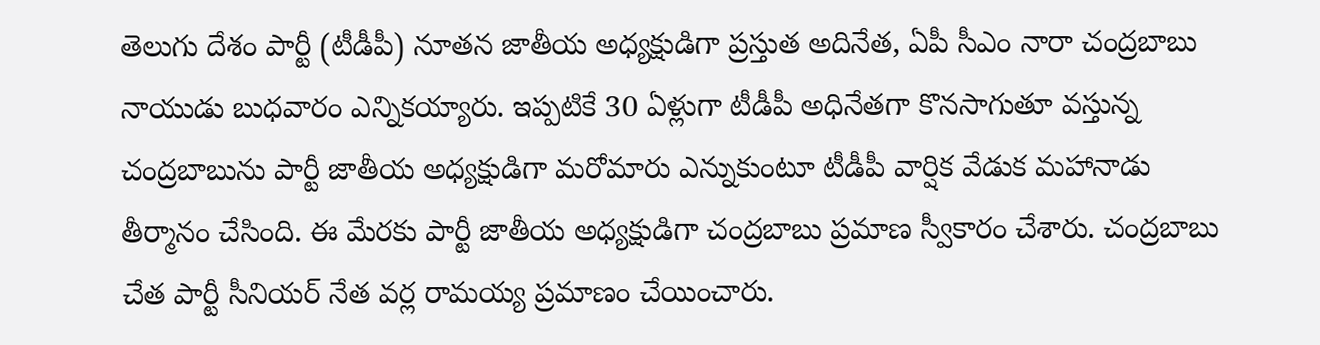తెలుగు దేశం పార్టీ (టీడీపీ) నూతన జాతీయ అధ్యక్షుడిగా ప్రస్తుత అదినేత, ఏపీ సీఎం నారా చంద్రబాబు నాయుడు బుధవారం ఎన్నికయ్యారు. ఇప్పటికే 30 ఏళ్లుగా టీడీపీ అధినేతగా కొనసాగుతూ వస్తున్న చంద్రబాబును పార్టీ జాతీయ అధ్యక్షుడిగా మరోమారు ఎన్నుకుంటూ టీడీపీ వార్షిక వేడుక మహానాడు తీర్మానం చేసింది. ఈ మేరకు పార్టీ జాతీయ అధ్యక్షుడిగా చంద్రబాబు ప్రమాణ స్వీకారం చేశారు. చంద్రబాబు చేత పార్టీ సీనియర్ నేత వర్ల రామయ్య ప్రమాణం చేయించారు.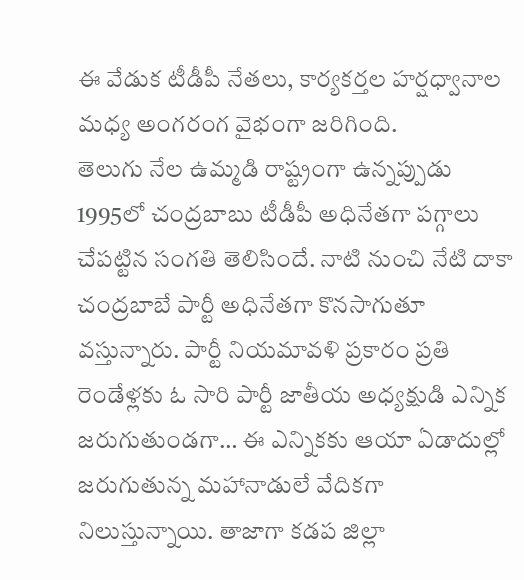ఈ వేడుక టీడీపీ నేతలు, కార్యకర్తల హర్షధ్వానాల మధ్య అంగరంగ వైభంగా జరిగింది.
తెలుగు నేల ఉమ్మడి రాష్ట్రంగా ఉన్నప్పుడు 1995లో చంద్రబాబు టీడీపీ అధినేతగా పగ్గాలు చేపట్టిన సంగతి తెలిసిందే. నాటి నుంచి నేటి దాకా చంద్రబాబే పార్టీ అధినేతగా కొనసాగుతూ వస్తున్నారు. పార్టీ నియమావళి ప్రకారం ప్రతి రెండేళ్లకు ఓ సారి పార్టీ జాతీయ అధ్యక్షుడి ఎన్నిక జరుగుతుండగా… ఈ ఎన్నికకు ఆయా ఏడాదుల్లో జరుగుతున్న మహానాడులే వేదికగా నిలుస్తున్నాయి. తాజాగా కడప జిల్లా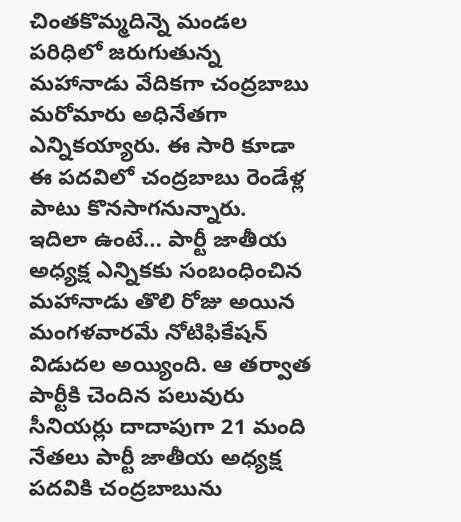చింతకొమ్మదిన్నె మండల పరిధిలో జరుగుతున్న మహానాడు వేదికగా చంద్రబాబు మరోమారు అధినేతగా ఎన్నికయ్యారు. ఈ సారి కూడా ఈ పదవిలో చంద్రబాబు రెండేళ్ల పాటు కొనసాగనున్నారు.
ఇదిలా ఉంటే… పార్టీ జాతీయ అధ్యక్ష ఎన్నికకు సంబంధించిన మహానాడు తొలి రోజు అయిన మంగళవారమే నోటిఫికేషన్ విడుదల అయ్యింది. ఆ తర్వాత పార్టీకి చెందిన పలువురు సీనియర్లు దాదాపుగా 21 మంది నేతలు పార్టీ జాతీయ అధ్యక్ష పదవికి చంద్రబాబును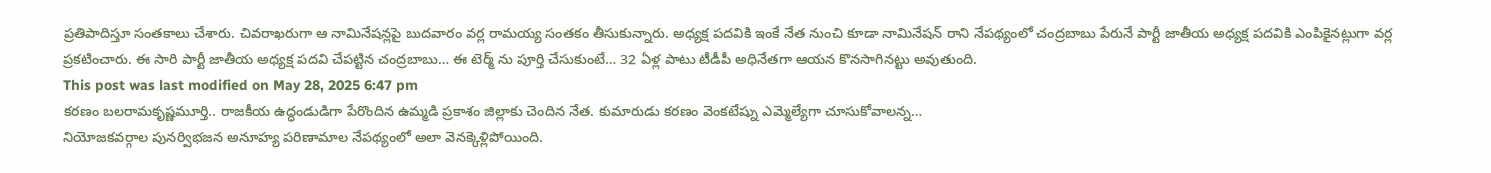ప్రతిపాదిస్తూ సంతకాలు చేశారు. చివరాఖరుగా ఆ నామినేషన్లపై బుదవారం వర్ల రామయ్య సంతకం తీసుకున్నారు. అధ్యక్ష పదవికి ఇంకే నేత నుంచి కూడా నామినేషన్ రాని నేపథ్యంలో చంద్రబాబు పేరునే పార్టీ జాతీయ అధ్యక్ష పదవికి ఎంపికైనట్లుగా వర్ల ప్రకటించారు. ఈ సారి పార్టీ జాతీయ అధ్యక్ష పదవి చేపట్టిన చంద్రబాబు… ఈ టెర్మ్ ను పూర్తి చేసుకుంటే… 32 ఏళ్ల పాటు టీడీపీ అధినేతగా ఆయన కొనసాగినట్టు అవుతుంది.
This post was last modified on May 28, 2025 6:47 pm
కరణం బలరామకృష్ణమూర్తి.. రాజకీయ ఉద్ధండుడిగా పేరొందిన ఉమ్మడి ప్రకాశం జిల్లాకు చెందిన నేత. కుమారుడు కరణం వెంకటేష్ను ఎమ్మెల్యేగా చూసుకోవాలన్న…
నియోజకవర్గాల పునర్విభజన అనూహ్య పరిణామాల నేపథ్యంలో అలా వెనక్కెళ్లిపోయింది.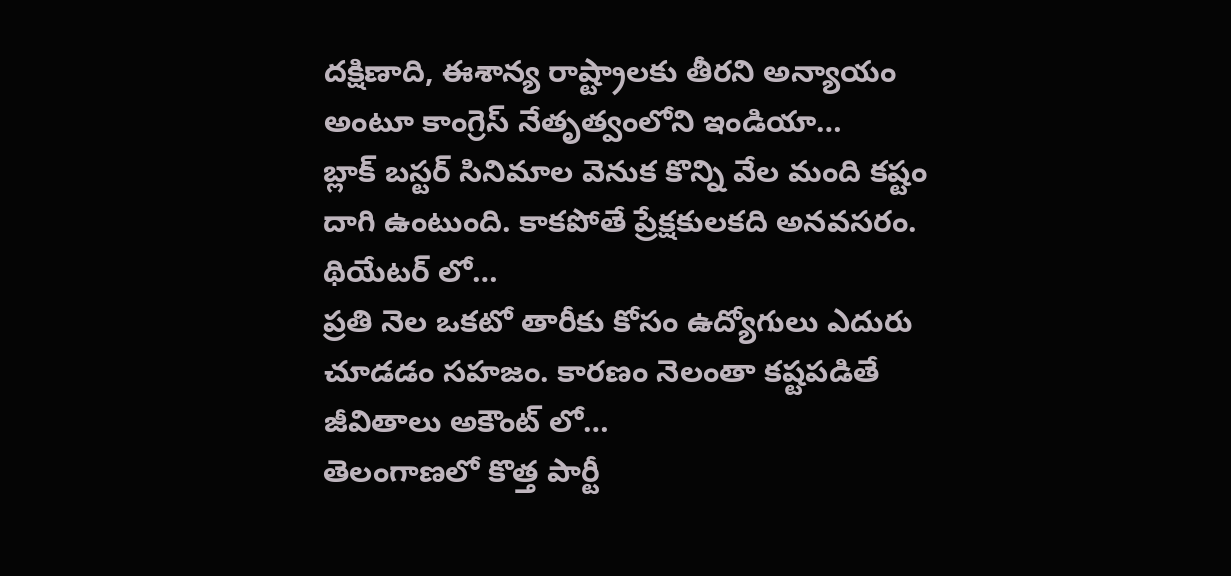దక్షిణాది, ఈశాన్య రాష్ట్రాలకు తీరని అన్యాయం అంటూ కాంగ్రెస్ నేతృత్వంలోని ఇండియా…
బ్లాక్ బస్టర్ సినిమాల వెనుక కొన్ని వేల మంది కష్టం దాగి ఉంటుంది. కాకపోతే ప్రేక్షకులకది అనవసరం. థియేటర్ లో…
ప్రతి నెల ఒకటో తారీకు కోసం ఉద్యోగులు ఎదురు చూడడం సహజం. కారణం నెలంతా కష్టపడితే జీవితాలు అకౌంట్ లో…
తెలంగాణలో కొత్త పార్టీ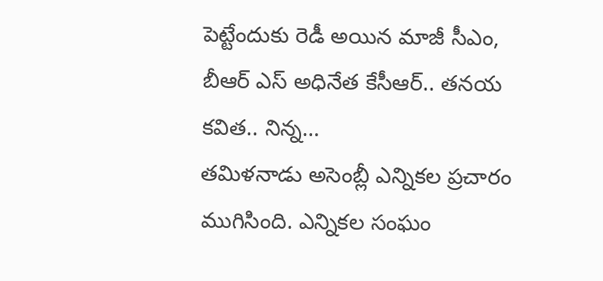పెట్టేందుకు రెడీ అయిన మాజీ సీఎం, బీఆర్ ఎస్ అధినేత కేసీఆర్.. తనయ కవిత.. నిన్న…
తమిళనాడు అసెంబ్లీ ఎన్నికల ప్రచారం ముగిసింది. ఎన్నికల సంఘం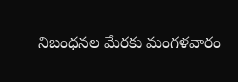నిబంధనల మేరకు మంగళవారం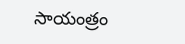సాయంత్రం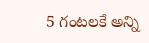5 గంటలకే అన్ని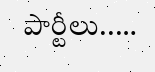పార్టీలు..…